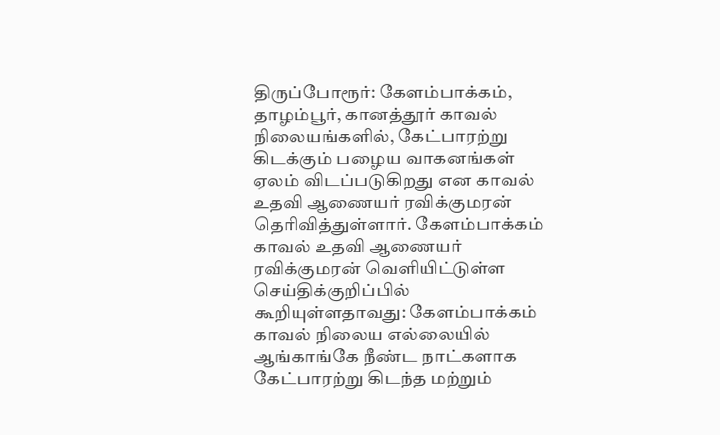திருப்போரூர்: கேளம்பாக்கம், தாழம்பூர், கானத்தூர் காவல் நிலையங்களில், கேட்பாரற்று கிடக்கும் பழைய வாகனங்கள் ஏலம் விடப்படுகிறது என காவல் உதவி ஆணையர் ரவிக்குமரன் தெரிவித்துள்ளார். கேளம்பாக்கம் காவல் உதவி ஆணையர் ரவிக்குமரன் வெளியிட்டுள்ள செய்திக்குறிப்பில் கூறியுள்ளதாவது: கேளம்பாக்கம் காவல் நிலைய எல்லையில் ஆங்காங்கே நீண்ட நாட்களாக கேட்பாரற்று கிடந்த மற்றும்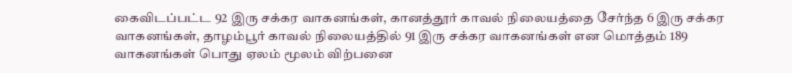கைவிடப்பட்ட 92 இரு சக்கர வாகனங்கள், கானத்தூர் காவல் நிலையத்தை சேர்ந்த 6 இரு சக்கர வாகனங்கள், தாழம்பூர் காவல் நிலையத்தில் 91 இரு சக்கர வாகனங்கள் என மொத்தம் 189 வாகனங்கள் பொது ஏலம் மூலம் விற்பனை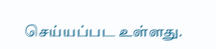செய்யப்பட உள்ளது.